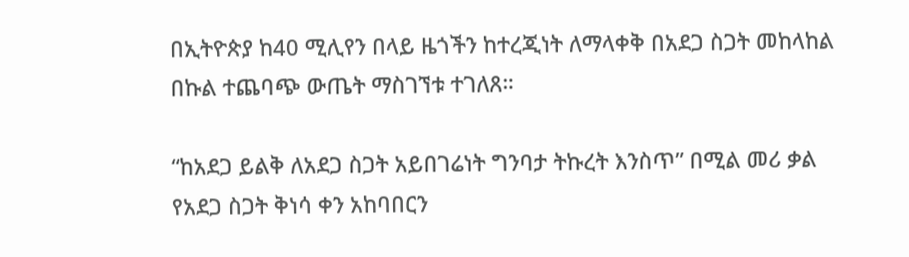በኢትዮጵያ ከ40 ሚሊየን በላይ ዜጎችን ከተረጂነት ለማላቀቅ በአደጋ ስጋት መከላከል በኩል ተጨባጭ ውጤት ማስገኘቱ ተገለጸ።

“ከአደጋ ይልቅ ለአደጋ ስጋት አይበገሬነት ግንባታ ትኩረት እንስጥ” በሚል መሪ ቃል የአደጋ ስጋት ቅነሳ ቀን አከባበርን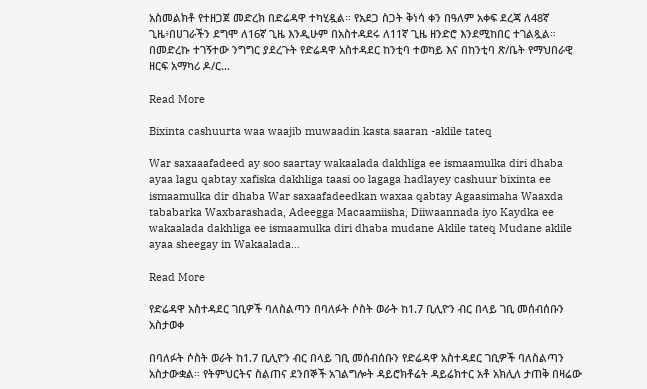አስመልክቶ የተዘጋጀ መድረክ በድሬዳዋ ተካሂዷል። የአደጋ ስጋት ቅነሳ ቀን በዓለም አቀፍ ደረጃ ለ48ኛ ጊዜ፥በሀገራችን ደግሞ ለ16ኛ ጊዜ እንዲሁም በአስተዳደሩ ለ11ኛ ጊዜ ዘንድሮ እንደሚከበር ተገልጿል። በመድረኩ ተገኝተው ንግግር ያደረጉት የድሬዳዋ አስተዳደር ከንቲባ ተወካይ እና በከንቲባ ጽ/ቤት የማህበራዊ ዘርፍ አማካሪ ዶ/ር…

Read More

Bixinta cashuurta waa waajib muwaadin kasta saaran -aklile tateq

War saxaaafadeed ay soo saartay wakaalada dakhliga ee ismaamulka diri dhaba ayaa lagu qabtay xafiska dakhliga taasi oo lagaga hadlayey cashuur bixinta ee ismaamulka dir dhaba War saxaafadeedkan waxaa qabtay Agaasimaha Waaxda tababarka Waxbarashada, Adeegga Macaamiisha, Diiwaannada iyo Kaydka ee wakaalada dakhliga ee ismaamulka diri dhaba mudane Aklile tateq Mudane aklile ayaa sheegay in Wakaalada…

Read More

የድሬዳዋ አስተዳደር ገቢዎች ባለስልጣን በባለፉት ሶስት ወራት ከ1.7 ቢሊዮን ብር በላይ ገቢ መሰብሰቡን አስታወቀ

በባለፉት ሶስት ወራት ከ1.7 ቢሊዮን ብር በላይ ገቢ መሰብሰቡን የድሬዳዋ አስተዳደር ገቢዎች ባለስልጣን አስታውቋል። የትምህርትና ስልጠና ደንበኞች አገልግሎት ዳይሮክቶሬት ዳይሬክተር አቶ አክሊለ ታጠቅ በዛሬው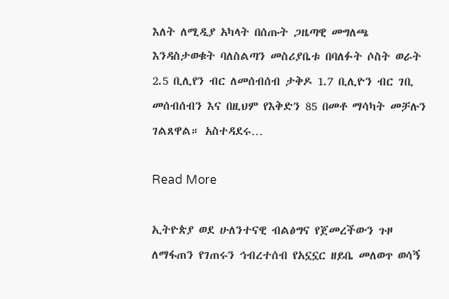እለት ለሚዲያ አካላት በሰጡት ጋዜጣዊ መግለጫ እንዳስታወቁት ባለስልጣን መስሪያቤቱ በባለፉት ሶስት ወራት 2.5 ቢሊየን ብር ለመሰብሰብ ታቅዶ 1.7 ቢሊዮን ብር ገቢ መሰብሰብን እና በዚህም የእቅድን 85 በመቶ ማሳካት መቻሉን ገልጸዋል። አስተዳደሩ…

Read More

ኢትዮጵያ ወደ ሁለንተናዊ ብልፅግና የጀመረችውን ጉዞ ለማፋጠን የገጠሩን ኅብረተሰብ የአኗኗር ዘይቤ መለወጥ ወሳኝ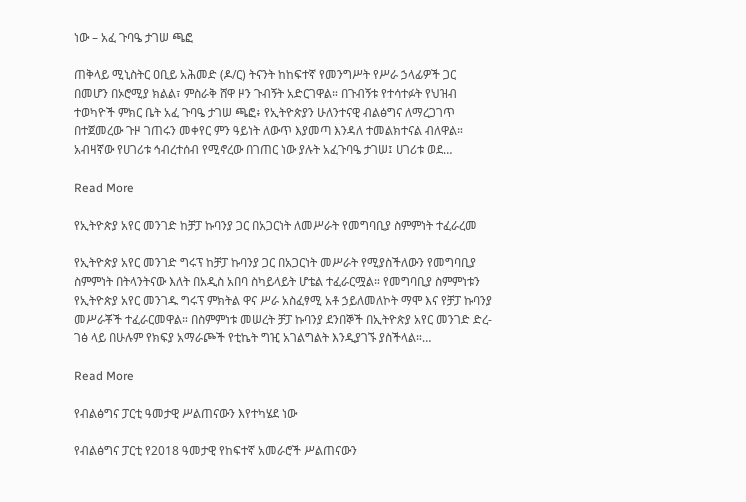ነው – አፈ ጉባዔ ታገሠ ጫፎ

ጠቅላይ ሚኒስትር ዐቢይ አሕመድ (ዶ/ር) ትናንት ከከፍተኛ የመንግሥት የሥራ ኃላፊዎች ጋር በመሆን በኦሮሚያ ክልል፣ ምስራቅ ሸዋ ዞን ጉብኝት አድርገዋል። በጉብኝቱ የተሳተፉት የህዝብ ተወካዮች ምክር ቤት አፈ ጉባዔ ታገሠ ጫፎ፥ የኢትዮጵያን ሁለንተናዊ ብልፅግና ለማረጋገጥ በተጀመረው ጉዞ ገጠሩን መቀየር ምን ዓይነት ለውጥ እያመጣ እንዳለ ተመልክተናል ብለዋል። አብዛኛው የሀገሪቱ ኅብረተሰብ የሚኖረው በገጠር ነው ያሉት አፈጉባዔ ታገሠ፤ ሀገሪቱ ወደ…

Read More

የኢትዮጵያ አየር መንገድ ከቻፓ ኩባንያ ጋር በአጋርነት ለመሥራት የመግባቢያ ስምምነት ተፈራረመ

የኢትዮጵያ አየር መንገድ ግሩፕ ከቻፓ ኩባንያ ጋር በአጋርነት መሥራት የሚያስችለውን የመግባቢያ ስምምነት በትላንትናው እለት በአዲስ አበባ ስካይላይት ሆቴል ተፈራርሟል። የመግባቢያ ስምምነቱን የኢትዮጵያ አየር መንገዱ ግሩፕ ምክትል ዋና ሥራ አስፈፃሚ አቶ ኃይለመለኮት ማሞ እና የቻፓ ኩባንያ መሥራቾች ተፈራርመዋል። በስምምነቱ መሠረት ቻፓ ኩባንያ ደንበኞች በኢትዮጵያ አየር መንገድ ድረ-ገፅ ላይ በሁሉም የክፍያ አማራጮች የቲኬት ግዢ አገልግልት እንዲያገኙ ያስችላል።…

Read More

የብልፅግና ፓርቲ ዓመታዊ ሥልጠናውን እየተካሄደ ነው

የብልፅግና ፓርቲ የ2018 ዓመታዊ የከፍተኛ አመራሮች ሥልጠናውን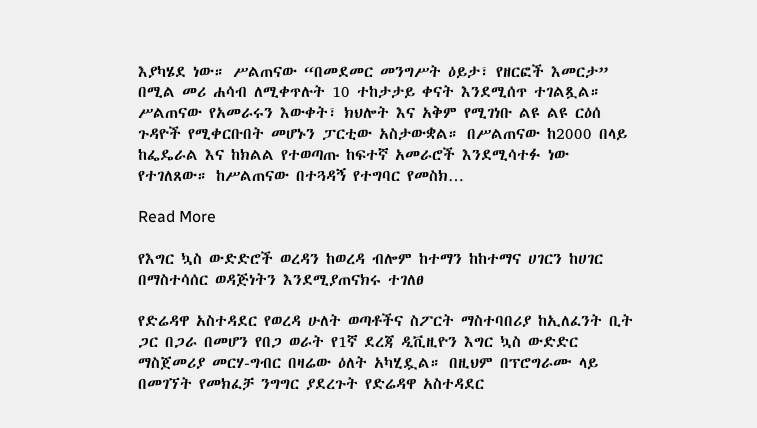እያካሄደ ነው። ሥልጠናው “በመደመር መንግሥት ዕይታ፣ የዘርፎች እመርታ” በሚል መሪ ሐሳብ ለሚቀጥሉት 10 ተከታታይ ቀናት እንደሚሰጥ ተገልጿል። ሥልጠናው የአመራሩን እውቀት፣ ክህሎት እና አቅም የሚገነቡ ልዩ ልዩ ርዕሰ ጉዳዮች የሚቀርቡበት መሆኑን ፓርቲው አስታውቋል። በሥልጠናው ከ2000 በላይ ከፌዴራል እና ከክልል የተወጣጡ ከፍተኛ አመራሮች እንደሚሳተፉ ነው የተገለጸው። ከሥልጠናው በተጓዳኝ የተግባር የመስክ…

Read More

የእግር ኳስ ውድድሮች ወረዳን ከወረዳ ብሎም ከተማን ከከተማና ሀገርን ከሀገር በማስተሳሰር ወዳጅነትን እንደሚያጠናክሩ ተገለፀ

የድሬዳዋ አስተዳደር የወረዳ ሁለት ወጣቶችና ስፖርት ማስተባበሪያ ከኢለፈንት ቢት ጋር በጋራ በመሆን የበጋ ወራት የ1ኛ ደረጃ ዲቪዚዮን እግር ኳስ ውድድር ማስጀመሪያ መርሃ-ግብር በዛሬው ዕለት አካሂዷል። በዚህም በፕሮግራሙ ላይ በመገኘት የመክፈቻ ንግግር ያደረጉት የድሬዳዋ አስተዳደር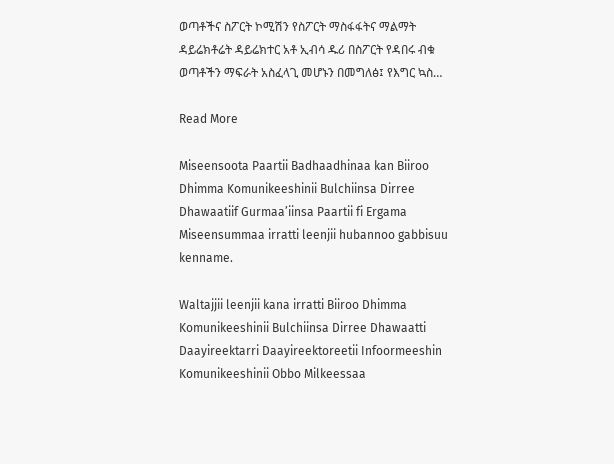ወጣቶችና ስፖርት ኮሚሽን የስፖርት ማስፋፋትና ማልማት ዳይሬክቶሬት ዳይሬክተር አቶ ኢብሳ ዱሪ በስፖርት የዳበሩ ብቁ ወጣቶችን ማፍራት አስፈላጊ መሆኑን በመግለፅ፤ የእግር ኳስ…

Read More

Miseensoota Paartii Badhaadhinaa kan Biiroo Dhimma Komunikeeshinii Bulchiinsa Dirree Dhawaatiif Gurmaa’iinsa Paartii fi Ergama Miseensummaa irratti leenjii hubannoo gabbisuu kenname.

Waltajjii leenjii kana irratti Biiroo Dhimma Komunikeeshinii Bulchiinsa Dirree Dhawaatti Daayireektarri Daayireektoreetii Infoormeeshin Komunikeeshinii Obbo Milkeessaa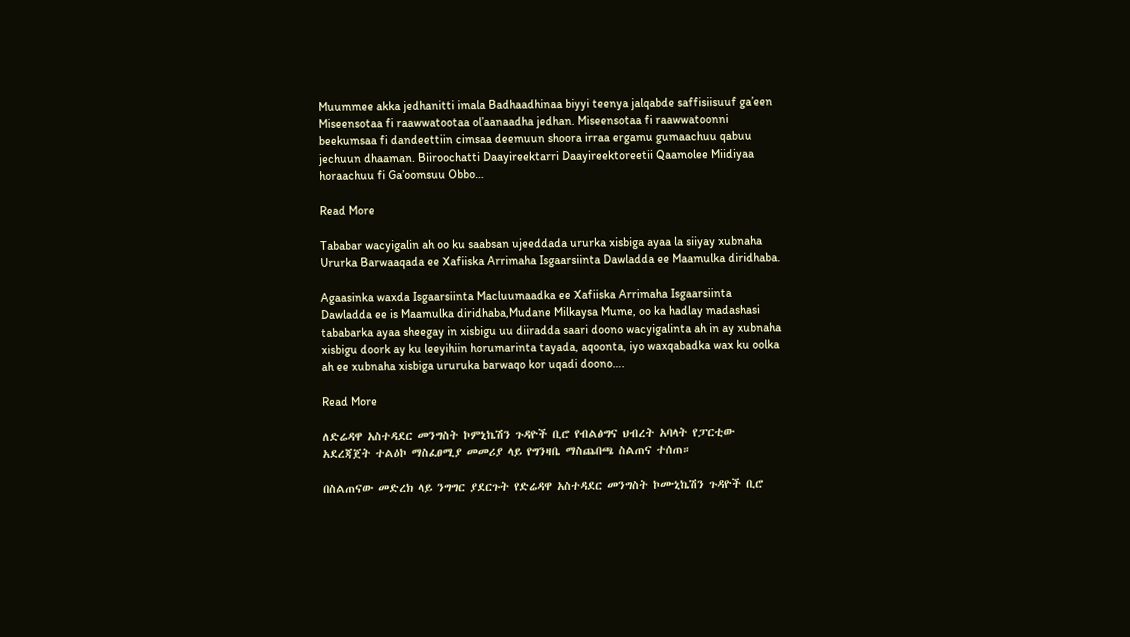Muummee akka jedhanitti imala Badhaadhinaa biyyi teenya jalqabde saffisiisuuf ga’een Miseensotaa fi raawwatootaa ol’aanaadha jedhan. Miseensotaa fi raawwatoonni beekumsaa fi dandeettiin cimsaa deemuun shoora irraa ergamu gumaachuu qabuu jechuun dhaaman. Biiroochatti Daayireektarri Daayireektoreetii Qaamolee Miidiyaa horaachuu fi Ga’oomsuu Obbo…

Read More

Tababar wacyigalin ah oo ku saabsan ujeeddada ururka xisbiga ayaa la siiyay xubnaha Ururka Barwaaqada ee Xafiiska Arrimaha Isgaarsiinta Dawladda ee Maamulka diridhaba.

Agaasinka waxda Isgaarsiinta Macluumaadka ee Xafiiska Arrimaha Isgaarsiinta Dawladda ee is Maamulka diridhaba,Mudane Milkaysa Mume, oo ka hadlay madashasi tababarka ayaa sheegay in xisbigu uu diiradda saari doono wacyigalinta ah in ay xubnaha xisbigu doork ay ku leeyihiin horumarinta tayada, aqoonta, iyo waxqabadka wax ku oolka ah ee xubnaha xisbiga ururuka barwaqo kor uqadi doono….

Read More

ለድሬዳዋ አስተዳደር መንግስት ኮምኒኬሽን ጉዳዮች ቢሮ የብልፅግና ህብረት አባላት የፓርቲው አደረጃጀት ተልዕኮ ማስፈፀሚያ መመሪያ ላይ የግንዛቤ ማስጨበጫ ስልጠና ተሰጠ።

በስልጠናው መድረክ ላይ ንግግር ያደርጉት የድሬዳዋ አስተዳደር መንግስት ኮሙኒኬሽን ጉዳዮች ቢሮ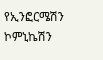የኢንፎርሜሽን ኮምኒኬሽን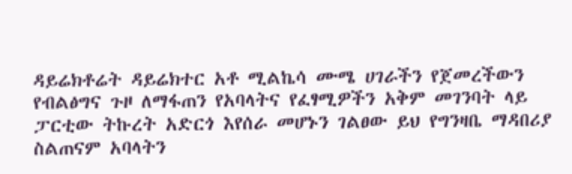ዳይሬክቶሬት ዳይሬክተር አቶ ሚልኬሳ ሙሜ ሀገራችን የጀመረችውን የብልፅግና ጉዞ ለማፋጠን የአባላትና የፈፃሚዎችን አቅም መገንባት ላይ ፓርቲው ትኩረት አድርጎ እየሰራ መሆኑን ገልፀው ይህ የግንዛቤ ማዳበሪያ ስልጠናም አባላትን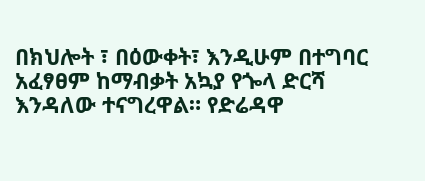በክህሎት ፣ በዕውቀት፣ እንዲሁም በተግባር አፈፃፀም ከማብቃት አኳያ የጐላ ድርሻ እንዳለው ተናግረዋል። የድሬዳዋ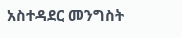አስተዳደር መንግስት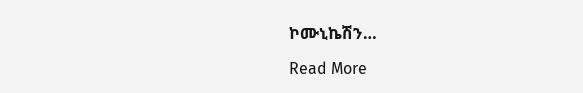ኮሙኒኬሽን…

Read More